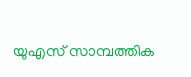യുഎസ് സാമ്പത്തിക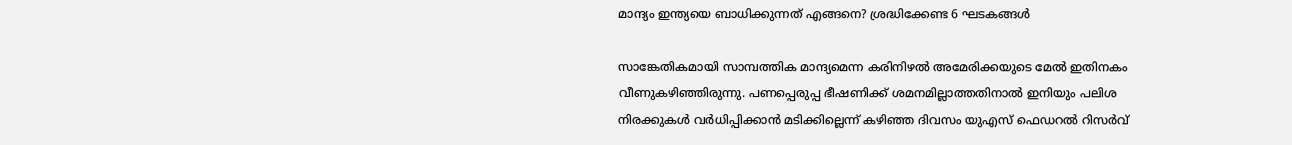മാന്ദ്യം ഇന്ത്യയെ ബാധിക്കുന്നത് എങ്ങനെ? ശ്രദ്ധിക്കേണ്ട 6 ഘടകങ്ങള്‍

സാങ്കേതികമായി സാമ്പത്തിക മാന്ദ്യമെന്ന കരിനിഴല്‍ അമേരിക്കയുടെ മേല്‍ ഇതിനകം വീണുകഴിഞ്ഞിരുന്നു. പണപ്പെരുപ്പ ഭീഷണിക്ക് ശമനമില്ലാത്തതിനാല്‍ ഇനിയും പലിശ നിരക്കുകള്‍ വര്‍ധിപ്പിക്കാന്‍ മടിക്കില്ലെന്ന് കഴിഞ്ഞ ദിവസം യുഎസ് ഫെഡറല്‍ റിസര്‍വ്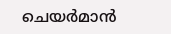ചെയര്‍മാൻ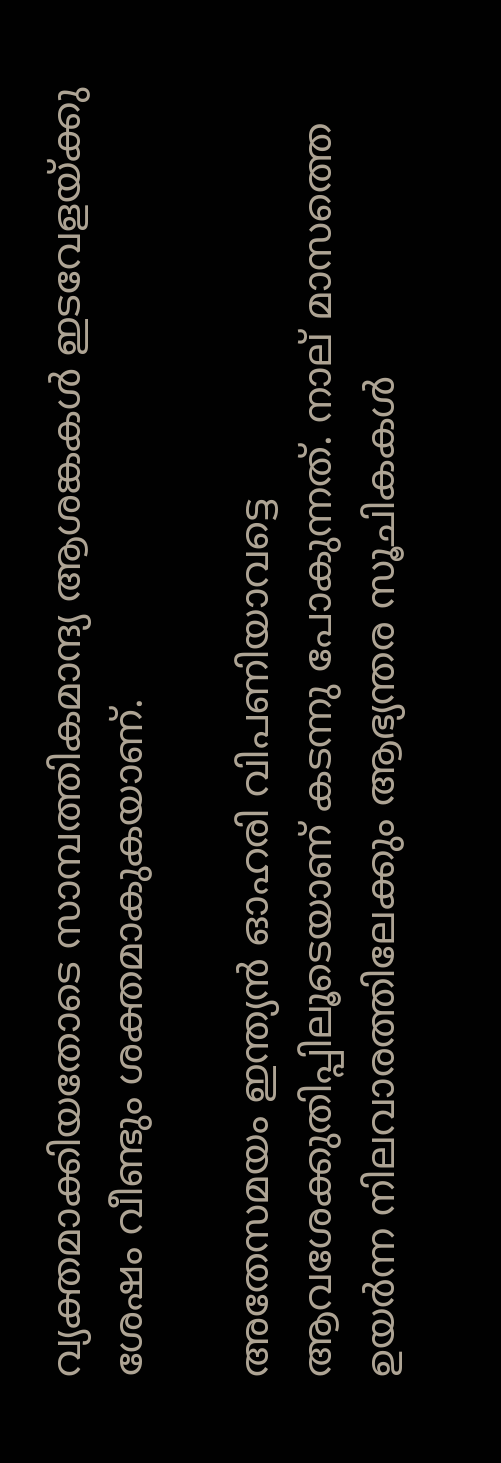വ്യക്തമാക്കിയതോടെ സാമ്പത്തികമാന്ദ്യ ആശങ്കകള്‍ ഇടവേളയ്ക്കു ശേഷം വീണ്ടും ശക്തമാകുകയാണ്.

അതേസമയം ഇന്ത്യന്‍ ഓഹരി വിപണിയാവട്ടെ ആവശേക്കുതിപ്പിലൂടെയാണ് കടന്നു പോകുന്നത്. നാല് മാസത്തെ ഉയര്‍ന്ന നിലവാരത്തിലേക്കും ആഭ്യന്തര സൂചികകള്‍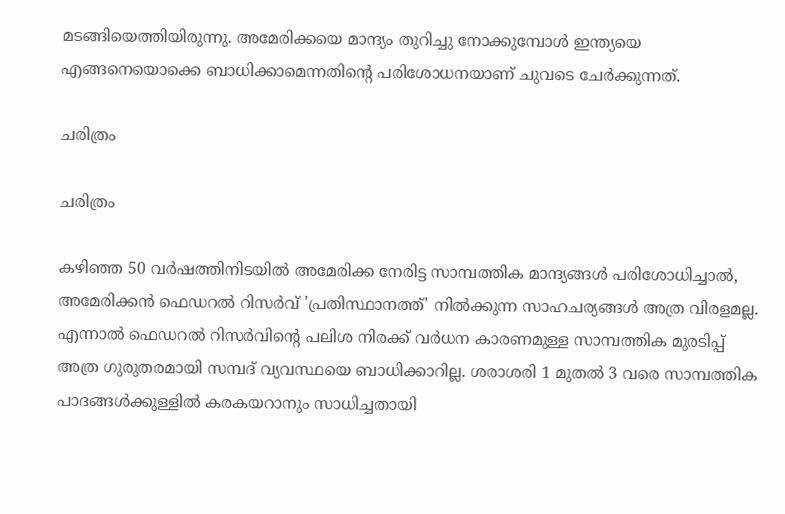മടങ്ങിയെത്തിയിരുന്നു. അമേരിക്കയെ മാന്ദ്യം തുറിച്ചു നോക്കുമ്പോള്‍ ഇന്ത്യയെ എങ്ങനെയൊക്കെ ബാധിക്കാമെന്നതിന്റെ പരിശോധനയാണ് ചുവടെ ചേര്‍ക്കുന്നത്.

ചരിത്രം

ചരിത്രം

കഴിഞ്ഞ 50 വര്‍ഷത്തിനിടയില്‍ അമേരിക്ക നേരിട്ട സാമ്പത്തിക മാന്ദ്യങ്ങള്‍ പരിശോധിച്ചാല്‍, അമേരിക്കന്‍ ഫെഡറല്‍ റിസര്‍വ് 'പ്രതിസ്ഥാനത്ത്' നില്‍ക്കുന്ന സാഹചര്യങ്ങള്‍ അത്ര വിരളമല്ല. എന്നാല്‍ ഫെഡറല്‍ റിസര്‍വിന്റെ പലിശ നിരക്ക് വര്‍ധന കാരണമുള്ള സാമ്പത്തിക മുരടിപ്പ് അത്ര ഗുരുതരമായി സമ്പദ് വ്യവസ്ഥയെ ബാധിക്കാറില്ല. ശരാശരി 1 മുതല്‍ 3 വരെ സാമ്പത്തിക പാദങ്ങള്‍ക്കുള്ളില്‍ കരകയറാനും സാധിച്ചതായി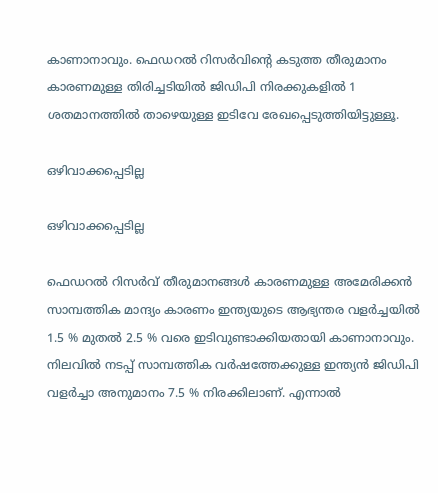കാണാനാവും. ഫെഡറല്‍ റിസര്‍വിന്റെ കടുത്ത തീരുമാനം കാരണമുള്ള തിരിച്ചടിയില്‍ ജിഡിപി നിരക്കുകളില്‍ 1 ശതമാനത്തില്‍ താഴെയുള്ള ഇടിവേ രേഖപ്പെടുത്തിയിട്ടുള്ളൂ.

ഒഴിവാക്കപ്പെടില്ല

ഒഴിവാക്കപ്പെടില്ല

ഫെഡറല്‍ റിസര്‍വ് തീരുമാനങ്ങള്‍ കാരണമുള്ള അമേരിക്കന്‍ സാമ്പത്തിക മാന്ദ്യം കാരണം ഇന്ത്യയുടെ ആഭ്യന്തര വളര്‍ച്ചയില്‍ 1.5 % മുതല്‍ 2.5 % വരെ ഇടിവുണ്ടാക്കിയതായി കാണാനാവും. നിലവില്‍ നടപ്പ് സാമ്പത്തിക വര്‍ഷത്തേക്കുള്ള ഇന്ത്യന്‍ ജിഡിപി വളര്‍ച്ചാ അനുമാനം 7.5 % നിരക്കിലാണ്. എന്നാല്‍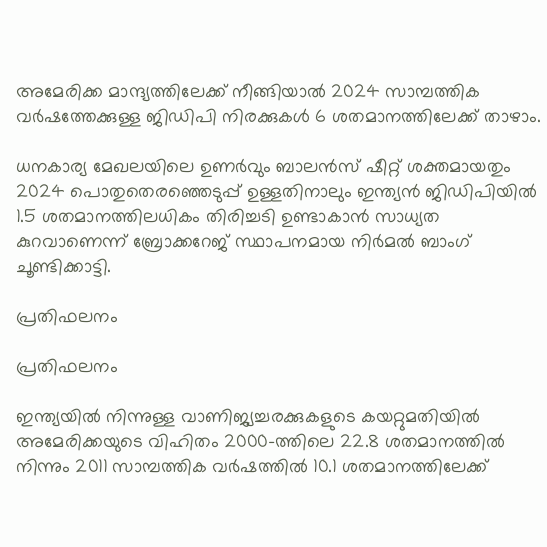അമേരിക്ക മാന്ദ്യത്തിലേക്ക് നീങ്ങിയാല്‍ 2024 സാമ്പത്തിക വര്‍ഷത്തേക്കുള്ള ജിഡിപി നിരക്കുകള്‍ 6 ശതമാനത്തിലേക്ക് താഴാം.

ധനകാര്യ മേഖലയിലെ ഉണര്‍വും ബാലന്‍സ് ഷീറ്റ് ശക്തമായതും 2024 പൊതുതെരഞ്ഞെടുപ്പ് ഉള്ളതിനാലും ഇന്ത്യന്‍ ജിഡിപിയില്‍ 1.5 ശതമാനത്തിലധികം തിരിച്ചടി ഉണ്ടാകാന്‍ സാധ്യത കുറവാണെന്ന് ബ്രോക്കറേജ് സ്ഥാപനമായ നിര്‍മല്‍ ബാംഗ് ചൂണ്ടിക്കാട്ടി.

പ്രതിഫലനം

പ്രതിഫലനം

ഇന്ത്യയില്‍ നിന്നുള്ള വാണിജ്യച്ചരക്കുകളുടെ കയറ്റുമതിയില്‍ അമേരിക്കയുടെ വിഹിതം 2000-ത്തിലെ 22.8 ശതമാനത്തില്‍ നിന്നും 2011 സാമ്പത്തിക വര്‍ഷത്തില്‍ 10.1 ശതമാനത്തിലേക്ക്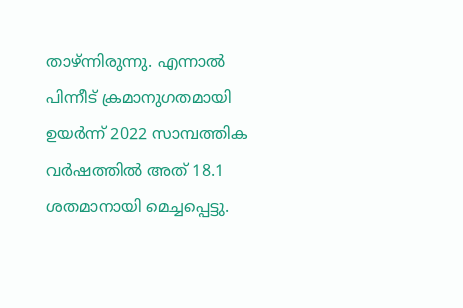താഴ്ന്നിരുന്നു. എന്നാല്‍ പിന്നീട് ക്രമാനുഗതമായി ഉയര്‍ന്ന് 2022 സാമ്പത്തിക വര്‍ഷത്തില്‍ അത് 18.1 ശതമാനായി മെച്ചപ്പെട്ടു.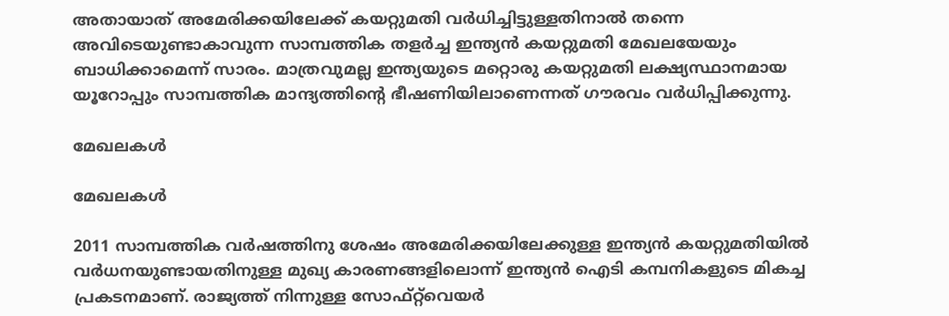അതായാത് അമേരിക്കയിലേക്ക് കയറ്റുമതി വര്‍ധിച്ചിട്ടുള്ളതിനാല്‍ തന്നെ അവിടെയുണ്ടാകാവുന്ന സാമ്പത്തിക തളര്‍ച്ച ഇന്ത്യന്‍ കയറ്റുമതി മേഖലയേയും ബാധിക്കാമെന്ന് സാരം. മാത്രവുമല്ല ഇന്ത്യയുടെ മറ്റൊരു കയറ്റുമതി ലക്ഷ്യസ്ഥാനമായ യൂറോപ്പും സാമ്പത്തിക മാന്ദ്യത്തിന്റെ ഭീഷണിയിലാണെന്നത് ഗൗരവം വര്‍ധിപ്പിക്കുന്നു.

മേഖലകള്‍

മേഖലകള്‍

2011 സാമ്പത്തിക വര്‍ഷത്തിനു ശേഷം അമേരിക്കയിലേക്കുള്ള ഇന്ത്യന്‍ കയറ്റുമതിയില്‍ വര്‍ധനയുണ്ടായതിനുള്ള മുഖ്യ കാരണങ്ങളിലൊന്ന് ഇന്ത്യന്‍ ഐടി കമ്പനികളുടെ മികച്ച പ്രകടനമാണ്. രാജ്യത്ത് നിന്നുള്ള സോഫ്റ്റ്‌വെയര്‍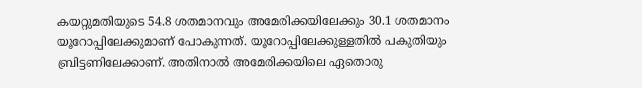കയറ്റുമതിയുടെ 54.8 ശതമാനവും അമേരിക്കയിലേക്കും 30.1 ശതമാനം യൂറോപ്പിലേക്കുമാണ് പോകുന്നത്. യൂറോപ്പിലേക്കുള്ളതില്‍ പകുതിയും ബ്രിട്ടണിലേക്കാണ്. അതിനാല്‍ അമേരിക്കയിലെ ഏതൊരു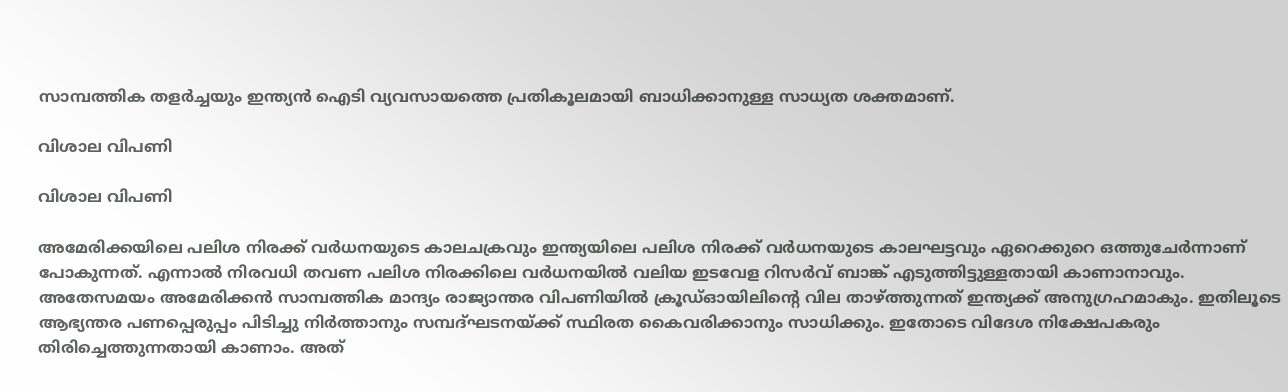സാമ്പത്തിക തളര്‍ച്ചയും ഇന്ത്യന്‍ ഐടി വ്യവസായത്തെ പ്രതികൂലമായി ബാധിക്കാനുള്ള സാധ്യത ശക്തമാണ്.

വിശാല വിപണി

വിശാല വിപണി

അമേരിക്കയിലെ പലിശ നിരക്ക് വര്‍ധനയുടെ കാലചക്രവും ഇന്ത്യയിലെ പലിശ നിരക്ക് വര്‍ധനയുടെ കാലഘട്ടവും ഏറെക്കുറെ ഒത്തുചേര്‍ന്നാണ് പോകുന്നത്. എന്നാല്‍ നിരവധി തവണ പലിശ നിരക്കിലെ വര്‍ധനയില്‍ വലിയ ഇടവേള റിസര്‍വ് ബാങ്ക് എടുത്തിട്ടുള്ളതായി കാണാനാവും. അതേസമയം അമേരിക്കന്‍ സാമ്പത്തിക മാന്ദ്യം രാജ്യാന്തര വിപണിയില്‍ ക്രൂഡ്ഓയിലിന്റെ വില താഴ്ത്തുന്നത് ഇന്ത്യക്ക് അനുഗ്രഹമാകും. ഇതിലൂടെ ആഭ്യന്തര പണപ്പെരുപ്പം പിടിച്ചു നിര്‍ത്താനും സമ്പദ്ഘടനയ്ക്ക് സ്ഥിരത കൈവരിക്കാനും സാധിക്കും. ഇതോടെ വിദേശ നിക്ഷേപകരും തിരിച്ചെത്തുന്നതായി കാണാം. അത്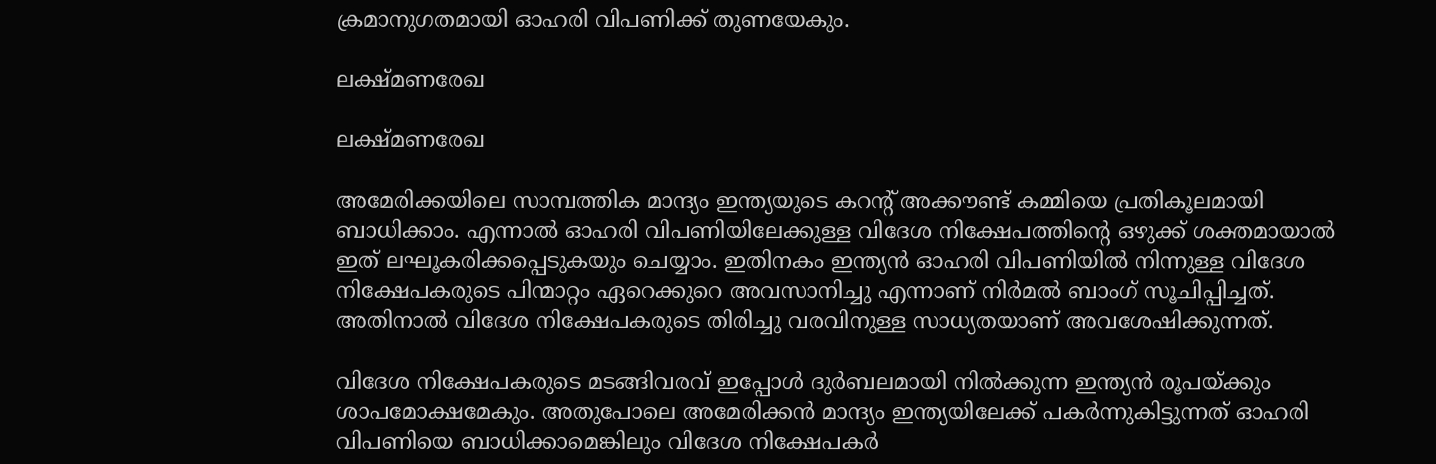ക്രമാനുഗതമായി ഓഹരി വിപണിക്ക് തുണയേകും.

ലക്ഷ്മണരേഖ

ലക്ഷ്മണരേഖ

അമേരിക്കയിലെ സാമ്പത്തിക മാന്ദ്യം ഇന്ത്യയുടെ കറന്റ് അക്കൗണ്ട് കമ്മിയെ പ്രതികൂലമായി ബാധിക്കാം. എന്നാല്‍ ഓഹരി വിപണിയിലേക്കുള്ള വിദേശ നിക്ഷേപത്തിന്റെ ഒഴുക്ക് ശക്തമായാല്‍ ഇത് ലഘൂകരിക്കപ്പെടുകയും ചെയ്യാം. ഇതിനകം ഇന്ത്യന്‍ ഓഹരി വിപണിയില്‍ നിന്നുള്ള വിദേശ നിക്ഷേപകരുടെ പിന്മാറ്റം ഏറെക്കുറെ അവസാനിച്ചു എന്നാണ് നിര്‍മല്‍ ബാംഗ് സൂചിപ്പിച്ചത്. അതിനാല്‍ വിദേശ നിക്ഷേപകരുടെ തിരിച്ചു വരവിനുള്ള സാധ്യതയാണ് അവശേഷിക്കുന്നത്.

വിദേശ നിക്ഷേപകരുടെ മടങ്ങിവരവ് ഇപ്പോള്‍ ദുര്‍ബലമായി നില്‍ക്കുന്ന ഇന്ത്യന്‍ രൂപയ്ക്കും ശാപമോക്ഷമേകും. അതുപോലെ അമേരിക്കന്‍ മാന്ദ്യം ഇന്ത്യയിലേക്ക് പകര്‍ന്നുകിട്ടുന്നത് ഓഹരി വിപണിയെ ബാധിക്കാമെങ്കിലും വിദേശ നിക്ഷേപകര്‍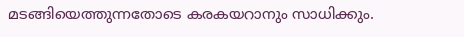മടങ്ങിയെത്തുന്നതോടെ കരകയറാനും സാധിക്കും.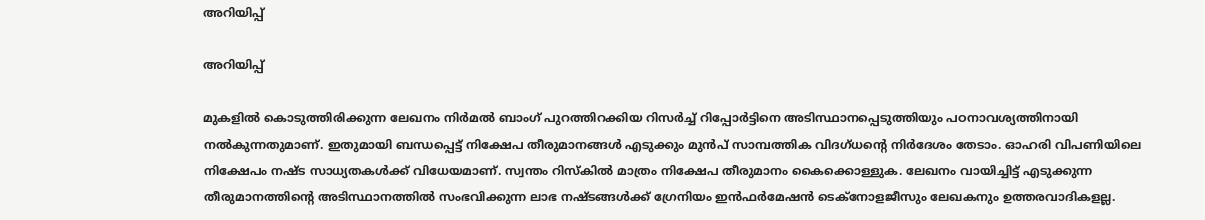അറിയിപ്പ്

അറിയിപ്പ്

മുകളില്‍ കൊടുത്തിരിക്കുന്ന ലേഖനം നിര്‍മല്‍ ബാംഗ് പുറത്തിറക്കിയ റിസര്‍ച്ച് റിപ്പോര്‍ട്ടിനെ അടിസ്ഥാനപ്പെടുത്തിയും പഠനാവശ്യത്തിനായി നല്‍കുന്നതുമാണ്. ഇതുമായി ബന്ധപ്പെട്ട് നിക്ഷേപ തീരുമാനങ്ങള്‍ എടുക്കും മുന്‍പ് സാമ്പത്തിക വിദഗ്ധന്റെ നിര്‍ദേശം തേടാം. ഓഹരി വിപണിയിലെ നിക്ഷേപം നഷ്ട സാധ്യതകള്‍ക്ക് വിധേയമാണ്. സ്വന്തം റിസ്‌കില്‍ മാത്രം നിക്ഷേപ തീരുമാനം കൈക്കൊള്ളുക. ലേഖനം വായിച്ചിട്ട് എടുക്കുന്ന തീരുമാനത്തിന്റെ അടിസ്ഥാനത്തില്‍ സംഭവിക്കുന്ന ലാഭ നഷ്ടങ്ങള്‍ക്ക് ഗ്രേനിയം ഇന്‍ഫര്‍മേഷന്‍ ടെക്നോളജീസും ലേഖകനും ഉത്തരവാദികളല്ല.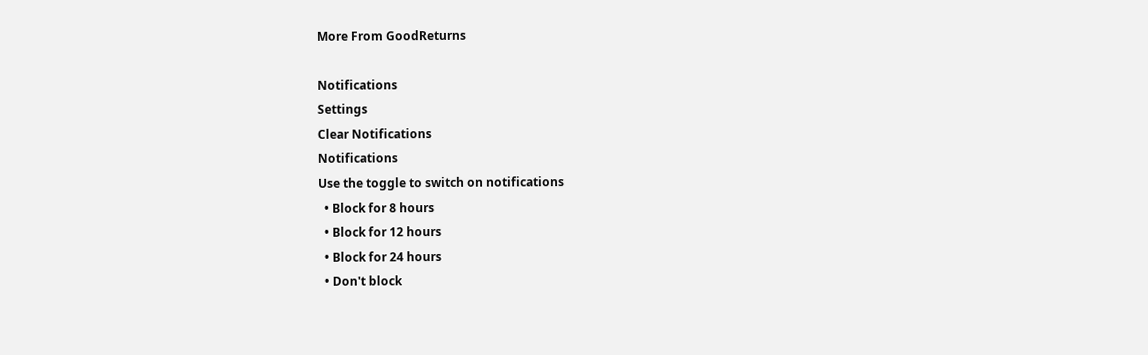More From GoodReturns

Notifications
Settings
Clear Notifications
Notifications
Use the toggle to switch on notifications
  • Block for 8 hours
  • Block for 12 hours
  • Block for 24 hours
  • Don't block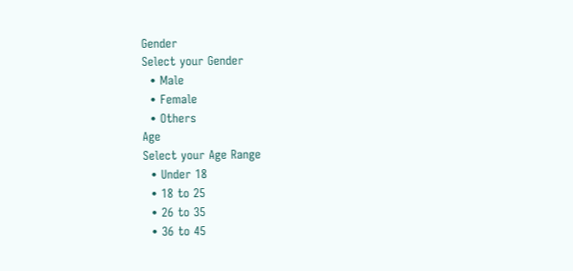Gender
Select your Gender
  • Male
  • Female
  • Others
Age
Select your Age Range
  • Under 18
  • 18 to 25
  • 26 to 35
  • 36 to 45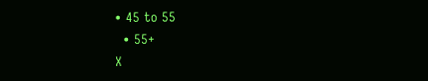• 45 to 55
  • 55+
X